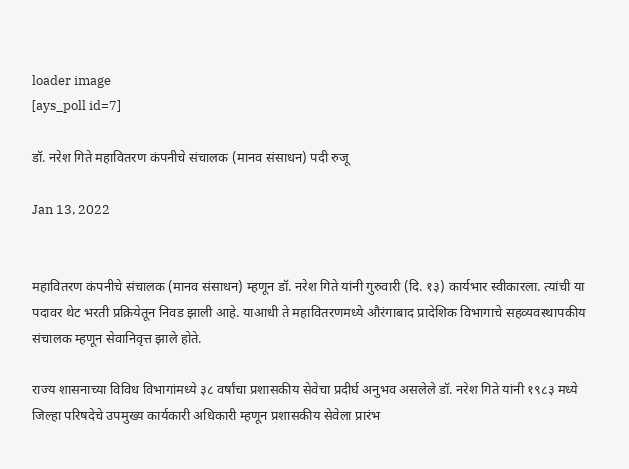loader image
[ays_poll id=7]

डॉ. नरेश गिते महावितरण कंपनीचे संचालक (मानव संसाधन) पदी रुजू

Jan 13, 2022


महावितरण कंपनीचे संचालक (मानव संसाधन) म्हणून डॉ. नरेश गिते यांनी गुरुवारी (दि. १३) कार्यभार स्वीकारला. त्यांची या पदावर थेट भरती प्रक्रियेतून निवड झाली आहे. याआधी ते महावितरणमध्ये औरंगाबाद प्रादेशिक विभागाचे सहव्यवस्थापकीय संचालक म्हणून सेवानिवृत्त झाले होते.

राज्य शासनाच्या विविध विभागांमध्ये ३८ वर्षांचा प्रशासकीय सेवेचा प्रदीर्घ अनुभव असलेले डॉ. नरेश गिते यांनी १९८३ मध्ये जिल्हा परिषदेचे उपमुख्य कार्यकारी अधिकारी म्हणून प्रशासकीय सेवेला प्रारंभ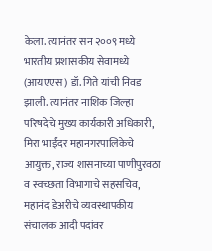केला. त्यानंतर सन २००९ मध्ये भारतीय प्रशासकीय सेवामध्ये (आयएएस) डॉ. गिते यांची निवड झाली. त्यानंतर नाशिक जिल्हा परिषदेचे मुख्य कार्यकारी अधिकारी, मिरा भाईंदर महानगरपालिकेचे आयुक्त, राज्य शासनाच्या पाणीपुरवठा व स्वच्छता विभागाचे सहसचिव, महानंद डेअरीचे व्यवस्थापकीय संचालक आदी पदांवर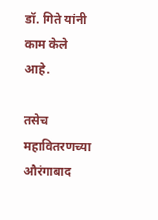डॉ. गिते यांनी काम केले आहे.

तसेच महावितरणच्या औरंगाबाद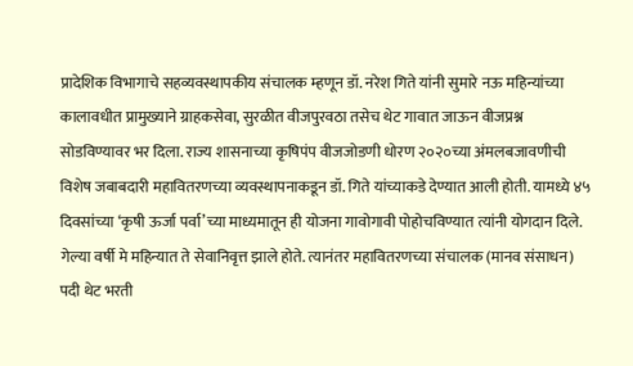प्रादेशिक विभागाचे सहव्यवस्थापकीय संचालक म्हणून डॉ. नरेश गिते यांनी सुमारे नऊ महिन्यांच्या कालावधीत प्रामुख्याने ग्राहकसेवा, सुरळीत वीजपुरवठा तसेच थेट गावात जाऊन वीजप्रश्न सोडविण्यावर भर दिला. राज्य शासनाच्या कृषिपंप वीजजोडणी धोरण २०२०च्या अंमलबजावणीची विशेष जबाबदारी महावितरणच्या व्यवस्थापनाकडून डॉ. गिते यांच्याकडे देण्यात आली होती. यामध्ये ४५ दिवसांच्या ‘कृषी ऊर्जा पर्वा’च्या माध्यमातून ही योजना गावोगावी पोहोचविण्यात त्यांनी योगदान दिले. गेल्या वर्षी मे महिन्यात ते सेवानिवृत्त झाले होते. त्यानंतर महावितरणच्या संचालक (मानव संसाधन) पदी थेट भरती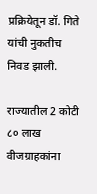प्रक्रियेतून डॉ. गिते यांची नुकतीच निवड झाली.

राज्यातील 2 कोटी ८० लाख वीजग्राहकांना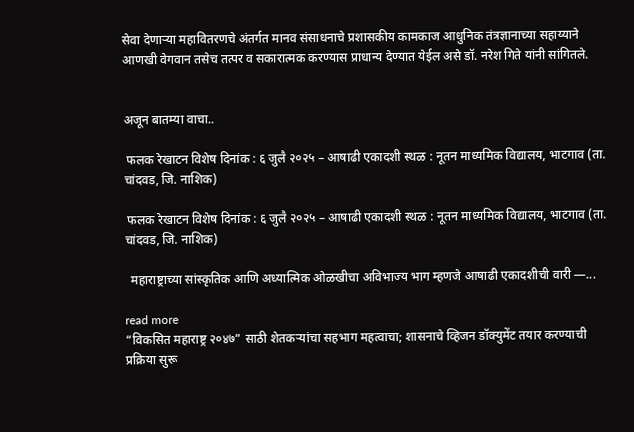सेवा देणाऱ्या महावितरणचे अंतर्गत मानव संसाधनाचे प्रशासकीय कामकाज आधुनिक तंत्रज्ञानाच्या सहाय्याने आणखी वेगवान तसेच तत्पर व सकारात्मक करण्यास प्राधान्य देण्यात येईल असे डॉ. नरेश गिते यांनी सांगितले.


अजून बातम्या वाचा..

 फलक रेखाटन विशेष दिनांक : ६ जुलै २०२५ – आषाढी एकादशी स्थळ : नूतन माध्यमिक विद्यालय, भाटगाव (ता. चांदवड, जि. नाशिक)

 फलक रेखाटन विशेष दिनांक : ६ जुलै २०२५ – आषाढी एकादशी स्थळ : नूतन माध्यमिक विद्यालय, भाटगाव (ता. चांदवड, जि. नाशिक)

  महाराष्ट्राच्या सांस्कृतिक आणि अध्यात्मिक ओळखीचा अविभाज्य भाग म्हणजे आषाढी एकादशीची वारी —...

read more
“विकसित महाराष्ट्र २०४७” साठी शेतकऱ्यांचा सहभाग महत्वाचा; शासनाचे व्हिजन डॉक्युमेंट तयार करण्याची प्रक्रिया सुरू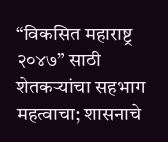“विकसित महाराष्ट्र २०४७” साठी शेतकऱ्यांचा सहभाग महत्वाचा; शासनाचे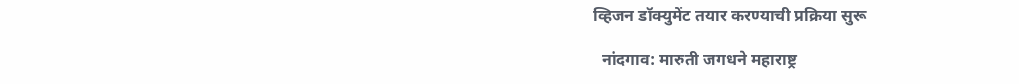व्हिजन डॉक्युमेंट तयार करण्याची प्रक्रिया सुरू

  नांदगाव: मारुती जगधने महाराष्ट्र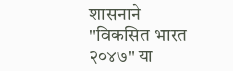शासनाने "विकसित भारत २०४७" या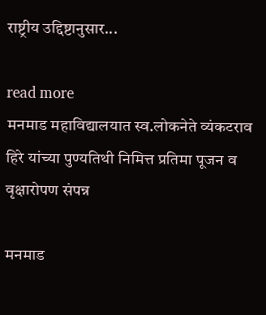राष्ट्रीय उद्दिष्टानुसार...

read more
मनमाड महाविद्यालयात स्व.लोकनेते व्यंकटराव हिरे यांच्या पुण्यतिथी निमित्त प्रतिमा पूजन व वृक्षारोपण संपन्न

मनमाड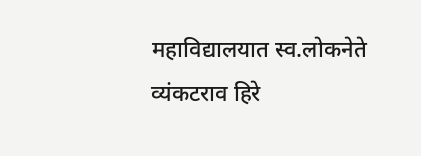महाविद्यालयात स्व.लोकनेते व्यंकटराव हिरे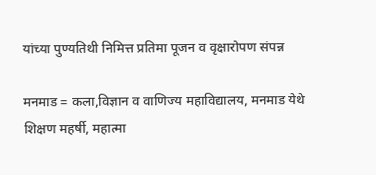यांच्या पुण्यतिथी निमित्त प्रतिमा पूजन व वृक्षारोपण संपन्न

मनमाड = कला,विज्ञान व वाणिज्य महाविद्यालय, मनमाड येथे शिक्षण महर्षी, महात्मा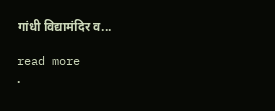गांधी विद्यामंदिर व...

read more
.